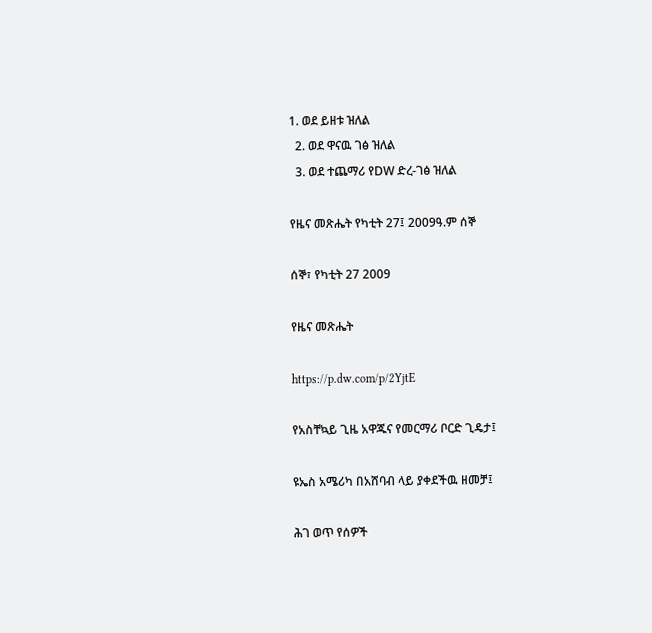1. ወደ ይዘቱ ዝለል
  2. ወደ ዋናዉ ገፅ ዝለል
  3. ወደ ተጨማሪ የDW ድረ-ገፅ ዝለል

የዜና መጽሔት የካቲት 27፤ 2009ዓ.ም ሰኞ

ሰኞ፣ የካቲት 27 2009

የዜና መጽሔት

https://p.dw.com/p/2YjtE

የአስቸኳይ ጊዜ አዋጁና የመርማሪ ቦርድ ጊዴታ፤

ዩኤስ አሜሪካ በአሸባብ ላይ ያቀደችዉ ዘመቻ፤

ሕገ ወጥ የሰዎች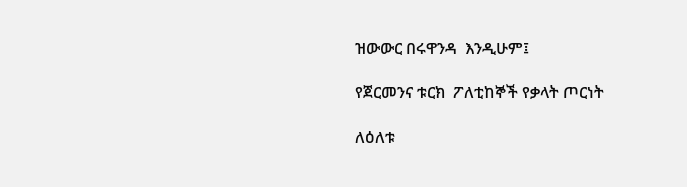ዝውውር በሩዋንዳ  እንዲሁም፤

የጀርመንና ቱርክ  ፖለቲከኞች የቃላት ጦርነት

ለዕለቱ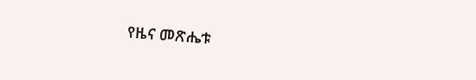የዜና መጽሔቱ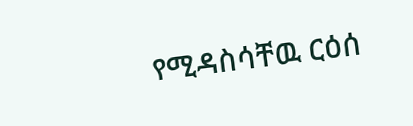የሚዳስሳቸዉ ርዕሰ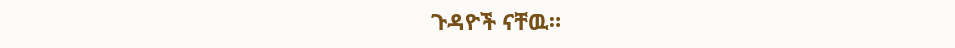ጉዳዮች ናቸዉ።